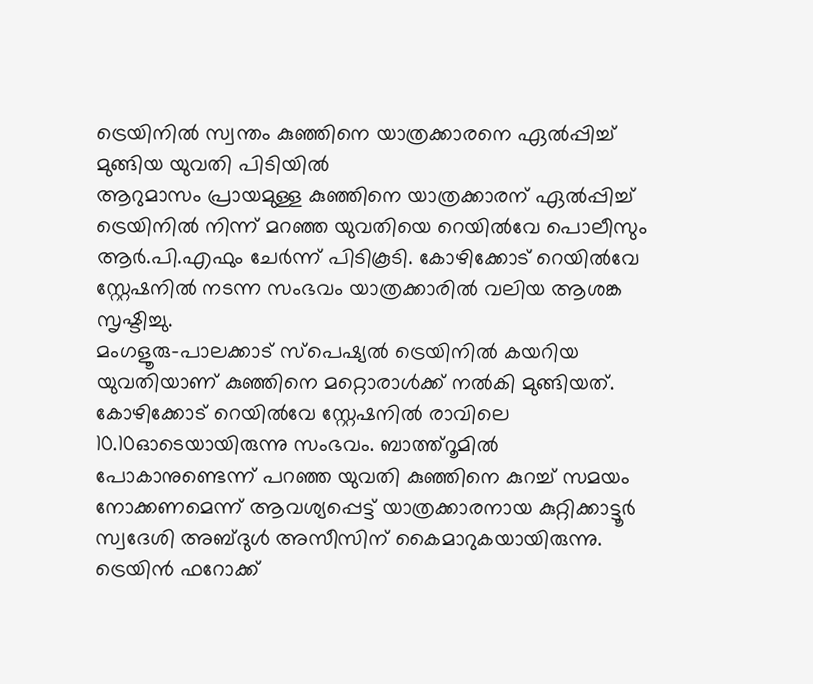ട്രെയിനിൽ സ്വന്തം കുഞ്ഞിനെ യാത്രക്കാരനെ ഏൽപ്പിച്ച് മുങ്ങിയ യുവതി പിടിയിൽ
ആറുമാസം പ്രായമുള്ള കുഞ്ഞിനെ യാത്രക്കാരന് ഏൽപ്പിച്ച് ട്രെയിനിൽ നിന്ന് മറഞ്ഞ യുവതിയെ റെയിൽവേ പൊലീസും ആർ.പി.എഫും ചേർന്ന് പിടികൂടി. കോഴിക്കോട് റെയിൽവേ സ്റ്റേഷനിൽ നടന്ന സംഭവം യാത്രക്കാരിൽ വലിയ ആശങ്ക സൃഷ്ടിച്ചു.
മംഗളൂരു–പാലക്കാട് സ്പെഷ്യൽ ട്രെയിനിൽ കയറിയ യുവതിയാണ് കുഞ്ഞിനെ മറ്റൊരാൾക്ക് നൽകി മുങ്ങിയത്.
കോഴിക്കോട് റെയിൽവേ സ്റ്റേഷനിൽ രാവിലെ 10.10ഓടെയായിരുന്നു സംഭവം. ബാത്ത്റൂമിൽ പോകാനുണ്ടെന്ന് പറഞ്ഞ യുവതി കുഞ്ഞിനെ കുറച്ച് സമയം നോക്കണമെന്ന് ആവശ്യപ്പെട്ട് യാത്രക്കാരനായ കുറ്റിക്കാട്ടൂർ സ്വദേശി അബ്ദുൾ അസീസിന് കൈമാറുകയായിരുന്നു.
ട്രെയിൻ ഫറോക്ക്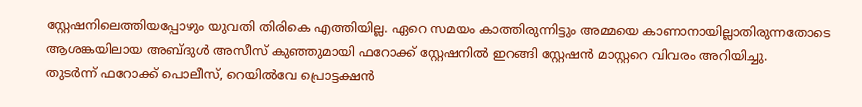സ്റ്റേഷനിലെത്തിയപ്പോഴും യുവതി തിരികെ എത്തിയില്ല. ഏറെ സമയം കാത്തിരുന്നിട്ടും അമ്മയെ കാണാനായില്ലാതിരുന്നതോടെ ആശങ്കയിലായ അബ്ദുൾ അസീസ് കുഞ്ഞുമായി ഫറോക്ക് സ്റ്റേഷനിൽ ഇറങ്ങി സ്റ്റേഷൻ മാസ്റ്ററെ വിവരം അറിയിച്ചു.
തുടർന്ന് ഫറോക്ക് പൊലീസ്, റെയിൽവേ പ്രൊട്ടക്ഷൻ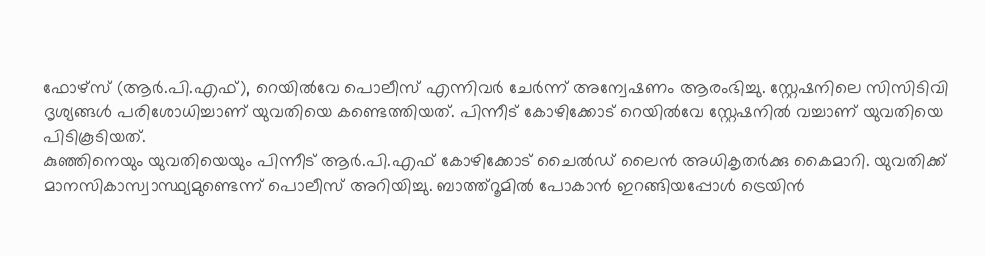ഫോഴ്സ് (ആർ.പി.എഫ്), റെയിൽവേ പൊലീസ് എന്നിവർ ചേർന്ന് അന്വേഷണം ആരംഭിച്ചു. സ്റ്റേഷനിലെ സിസിടിവി ദൃശ്യങ്ങൾ പരിശോധിച്ചാണ് യുവതിയെ കണ്ടെത്തിയത്. പിന്നീട് കോഴിക്കോട് റെയിൽവേ സ്റ്റേഷനിൽ വച്ചാണ് യുവതിയെ പിടികൂടിയത്.
കുഞ്ഞിനെയും യുവതിയെയും പിന്നീട് ആർ.പി.എഫ് കോഴിക്കോട് ചൈൽഡ് ലൈൻ അധികൃതർക്കു കൈമാറി. യുവതിക്ക് മാനസികാസ്വാസ്ഥ്യമുണ്ടെന്ന് പൊലീസ് അറിയിച്ചു. ബാത്ത്റൂമിൽ പോകാൻ ഇറങ്ങിയപ്പോൾ ട്രെയിൻ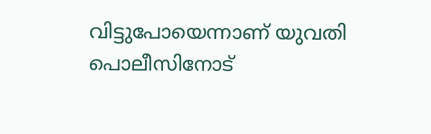വിട്ടുപോയെന്നാണ് യുവതി പൊലീസിനോട്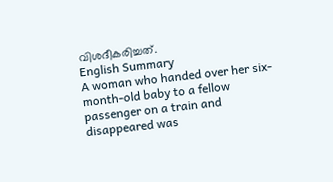വിശദീകരിച്ചത്.
English Summary
A woman who handed over her six-month-old baby to a fellow passenger on a train and disappeared was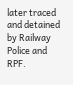later traced and detained by Railway Police and RPF.